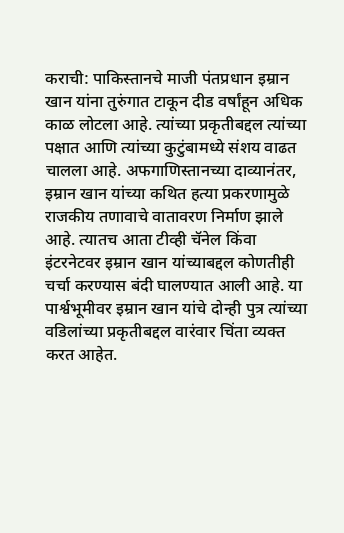कराची: पाकिस्तानचे माजी पंतप्रधान इम्रान खान यांना तुरुंगात टाकून दीड वर्षांहून अधिक काळ लोटला आहे. त्यांच्या प्रकृतीबद्दल त्यांच्या पक्षात आणि त्यांच्या कुटुंबामध्ये संशय वाढत चालला आहे. अफगाणिस्तानच्या दाव्यानंतर, इम्रान खान यांच्या कथित हत्या प्रकरणामुळे राजकीय तणावाचे वातावरण निर्माण झाले आहे. त्यातच आता टीव्ही चॅनेल किंवा इंटरनेटवर इम्रान खान यांच्याबद्दल कोणतीही चर्चा करण्यास बंदी घालण्यात आली आहे. या पार्श्वभूमीवर इम्रान खान यांचे दोन्ही पुत्र त्यांच्या वडिलांच्या प्रकृतीबद्दल वारंवार चिंता व्यक्त करत आहेत.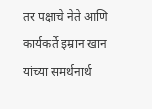तर पक्षाचे नेते आणि कार्यकर्ते इम्रान खान यांच्या समर्थनार्थ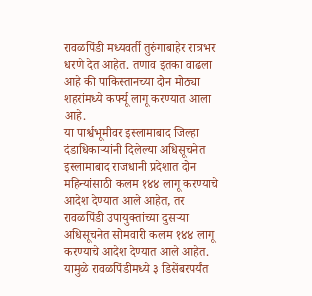रावळपिंडी मध्यवर्ती तुरुंगाबाहेर रात्रभर धरणे देत आहेत. तणाव इतका वाढला आहे की पाकिस्तानच्या दोन मोठ्या शहरांमध्ये कर्फ्यू लागू करण्यात आला आहे.
या पार्श्वभूमीवर इस्लामाबाद जिल्हा दंडाधिकाऱ्यांनी दिलेल्या अधिसूचनेत इस्लामाबाद राजधानी प्रदेशात दोन महिन्यांसाठी कलम १४४ लागू करण्याचे आदेश देण्यात आले आहेत, तर रावळपिंडी उपायुक्तांच्या दुसऱ्या अधिसूचनेत सोमवारी कलम १४४ लागू करण्याचे आदेश देण्यात आले आहेत. यामुळे रावळपिंडीमध्ये ३ डिसेंबरपर्यंत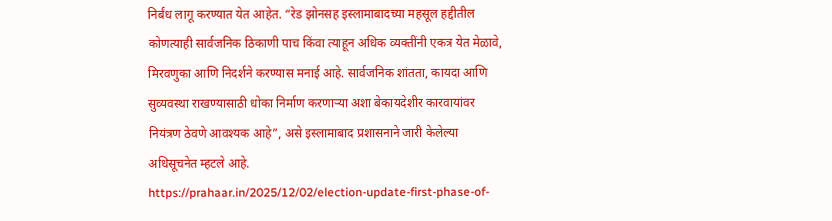निर्बंध लागू करण्यात येत आहेत. “रेड झोनसह इस्लामाबादच्या महसूल हद्दीतील कोणत्याही सार्वजनिक ठिकाणी पाच किंवा त्याहून अधिक व्यक्तींनी एकत्र येत मेळावे, मिरवणुका आणि निदर्शने करण्यास मनाई आहे. सार्वजनिक शांतता, कायदा आणि सुव्यवस्था राखण्यासाठी धोका निर्माण करणाऱ्या अशा बेकायदेशीर कारवायांवर नियंत्रण ठेवणे आवश्यक आहे”, असे इस्लामाबाद प्रशासनाने जारी केलेल्या अधिसूचनेत म्हटले आहे.
https://prahaar.in/2025/12/02/election-update-first-phase-of-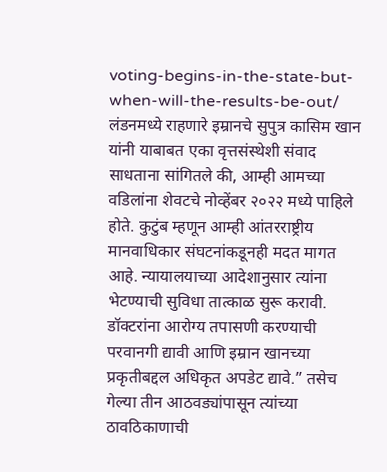voting-begins-in-the-state-but-when-will-the-results-be-out/
लंडनमध्ये राहणारे इम्रानचे सुपुत्र कासिम खान यांनी याबाबत एका वृत्तसंस्थेशी संवाद साधताना सांगितले की, आम्ही आमच्या वडिलांना शेवटचे नोव्हेंबर २०२२ मध्ये पाहिले होते. कुटुंब म्हणून आम्ही आंतरराष्ट्रीय मानवाधिकार संघटनांकडूनही मदत मागत आहे. न्यायालयाच्या आदेशानुसार त्यांना भेटण्याची सुविधा तात्काळ सुरू करावी. डॉक्टरांना आरोग्य तपासणी करण्याची परवानगी द्यावी आणि इम्रान खानच्या प्रकृतीबद्दल अधिकृत अपडेट द्यावे.” तसेच गेल्या तीन आठवड्यांपासून त्यांच्या ठावठिकाणाची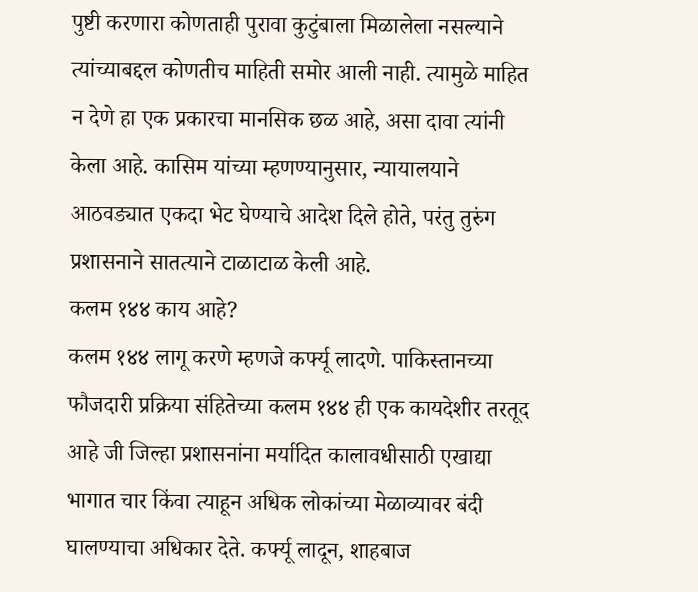पुष्टी करणारा कोणताही पुरावा कुटुंबाला मिळालेला नसल्याने त्यांच्याबद्दल कोणतीच माहिती समोर आली नाही. त्यामुळे माहित न देणे हा एक प्रकारचा मानसिक छळ आहे, असा दावा त्यांनी केला आहे. कासिम यांच्या म्हणण्यानुसार, न्यायालयाने आठवड्यात एकदा भेट घेण्याचे आदेश दिले होते, परंतु तुरुंग प्रशासनाने सातत्याने टाळाटाळ केली आहे.
कलम १४४ काय आहे?
कलम १४४ लागू करणे म्हणजे कर्फ्यू लादणे. पाकिस्तानच्या फौजदारी प्रक्रिया संहितेच्या कलम १४४ ही एक कायदेशीर तरतूद आहे जी जिल्हा प्रशासनांना मर्यादित कालावधीसाठी एखाद्या भागात चार किंवा त्याहून अधिक लोकांच्या मेळाव्यावर बंदी घालण्याचा अधिकार देते. कर्फ्यू लादून, शाहबाज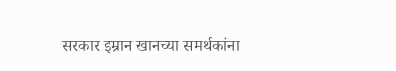सरकार इम्रान खानच्या समर्थकांना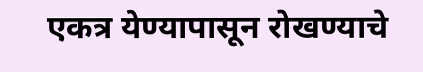एकत्र येण्यापासून रोखण्याचे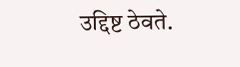उद्दिष्ट ठेवते.